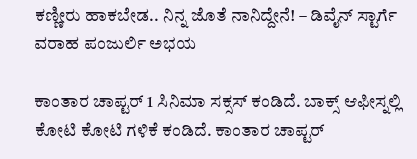ಕಣ್ಣೀರು ಹಾಕಬೇಡ.. ನಿನ್ನ ಜೊತೆ ನಾನಿದ್ದೇನೆ! – ಡಿವೈನ್ ಸ್ಟಾರ್ಗೆ ವರಾಹ ಪಂಜುರ್ಲಿ ಅಭಯ

ಕಾಂತಾರ ಚಾಪ್ಟರ್ 1 ಸಿನಿಮಾ ಸಕ್ಸಸ್ ಕಂಡಿದೆ. ಬಾಕ್ಸ್ ಆಫೀಸ್ನಲ್ಲಿ ಕೋಟಿ ಕೋಟಿ ಗಳಿಕೆ ಕಂಡಿದೆ. ಕಾಂತಾರ ಚಾಪ್ಟರ್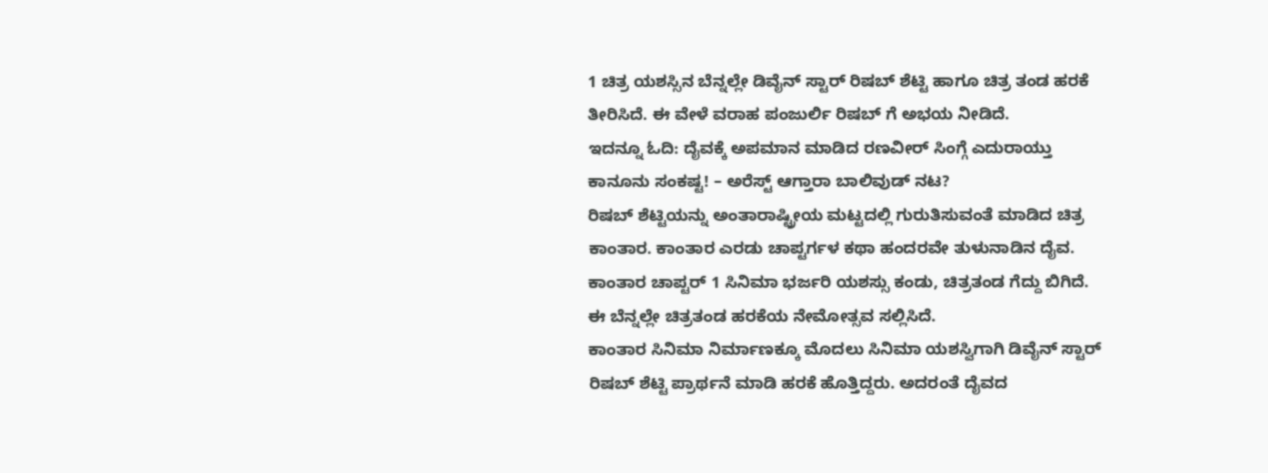1 ಚಿತ್ರ ಯಶಸ್ಸಿನ ಬೆನ್ನಲ್ಲೇ ಡಿವೈನ್ ಸ್ಟಾರ್ ರಿಷಬ್ ಶೆಟ್ಟಿ ಹಾಗೂ ಚಿತ್ರ ತಂಡ ಹರಕೆ ತೀರಿಸಿದೆ. ಈ ವೇಳೆ ವರಾಹ ಪಂಜುರ್ಲಿ ರಿಷಬ್ ಗೆ ಅಭಯ ನೀಡಿದೆ.
ಇದನ್ನೂ ಓದಿ: ದೈವಕ್ಕೆ ಅಪಮಾನ ಮಾಡಿದ ರಣವೀರ್ ಸಿಂಗ್ಗೆ ಎದುರಾಯ್ತು ಕಾನೂನು ಸಂಕಷ್ಟ! – ಅರೆಸ್ಟ್ ಆಗ್ತಾರಾ ಬಾಲಿವುಡ್ ನಟ?
ರಿಷಬ್ ಶೆಟ್ಟಿಯನ್ನು ಅಂತಾರಾಷ್ಟ್ರೀಯ ಮಟ್ಟದಲ್ಲಿ ಗುರುತಿಸುವಂತೆ ಮಾಡಿದ ಚಿತ್ರ ಕಾಂತಾರ. ಕಾಂತಾರ ಎರಡು ಚಾಪ್ಟರ್ಗಳ ಕಥಾ ಹಂದರವೇ ತುಳುನಾಡಿನ ದೈವ. ಕಾಂತಾರ ಚಾಪ್ಟರ್ 1 ಸಿನಿಮಾ ಭರ್ಜರಿ ಯಶಸ್ಸು ಕಂಡು, ಚಿತ್ರತಂಡ ಗೆದ್ದು ಬಿಗಿದೆ. ಈ ಬೆನ್ನಲ್ಲೇ ಚಿತ್ರತಂಡ ಹರಕೆಯ ನೇಮೋತ್ಸವ ಸಲ್ಲಿಸಿದೆ.
ಕಾಂತಾರ ಸಿನಿಮಾ ನಿರ್ಮಾಣಕ್ಕೂ ಮೊದಲು ಸಿನಿಮಾ ಯಶಸ್ವಿಗಾಗಿ ಡಿವೈನ್ ಸ್ಟಾರ್ ರಿಷಬ್ ಶೆಟ್ಟಿ ಪ್ರಾರ್ಥನೆ ಮಾಡಿ ಹರಕೆ ಹೊತ್ತಿದ್ದರು. ಅದರಂತೆ ದೈವದ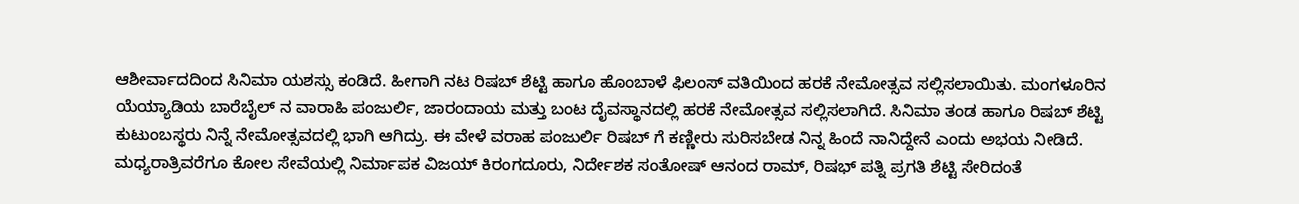ಆಶೀರ್ವಾದದಿಂದ ಸಿನಿಮಾ ಯಶಸ್ಸು ಕಂಡಿದೆ. ಹೀಗಾಗಿ ನಟ ರಿಷಬ್ ಶೆಟ್ಟಿ ಹಾಗೂ ಹೊಂಬಾಳೆ ಫಿಲಂಸ್ ವತಿಯಿಂದ ಹರಕೆ ನೇಮೋತ್ಸವ ಸಲ್ಲಿಸಲಾಯಿತು. ಮಂಗಳೂರಿನ ಯೆಯ್ಯಾಡಿಯ ಬಾರೆಬೈಲ್ ನ ವಾರಾಹಿ ಪಂಜುರ್ಲಿ, ಜಾರಂದಾಯ ಮತ್ತು ಬಂಟ ದೈವಸ್ಥಾನದಲ್ಲಿ ಹರಕೆ ನೇಮೋತ್ಸವ ಸಲ್ಲಿಸಲಾಗಿದೆ. ಸಿನಿಮಾ ತಂಡ ಹಾಗೂ ರಿಷಬ್ ಶೆಟ್ಟಿ ಕುಟುಂಬಸ್ಥರು ನಿನ್ನೆ ನೇಮೋತ್ಸವದಲ್ಲಿ ಭಾಗಿ ಆಗಿದ್ರು. ಈ ವೇಳೆ ವರಾಹ ಪಂಜುರ್ಲಿ ರಿಷಬ್ ಗೆ ಕಣ್ಣೀರು ಸುರಿಸಬೇಡ ನಿನ್ನ ಹಿಂದೆ ನಾನಿದ್ದೇನೆ ಎಂದು ಅಭಯ ನೀಡಿದೆ.
ಮಧ್ಯರಾತ್ರಿವರೆಗೂ ಕೋಲ ಸೇವೆಯಲ್ಲಿ ನಿರ್ಮಾಪಕ ವಿಜಯ್ ಕಿರಂಗದೂರು, ನಿರ್ದೇಶಕ ಸಂತೋಷ್ ಆನಂದ ರಾಮ್, ರಿಷಭ್ ಪತ್ನಿ ಪ್ರಗತಿ ಶೆಟ್ಟಿ ಸೇರಿದಂತೆ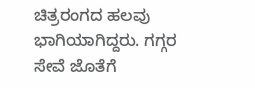ಚಿತ್ರರಂಗದ ಹಲವು ಭಾಗಿಯಾಗಿದ್ದರು. ಗಗ್ಗರ ಸೇವೆ ಜೊತೆಗೆ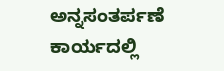ಅನ್ನಸಂತರ್ಪಣೆ ಕಾರ್ಯದಲ್ಲಿ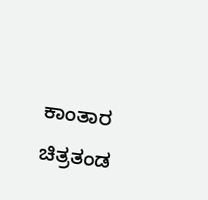ಕಾಂತಾರ ಚಿತ್ರತಂಡ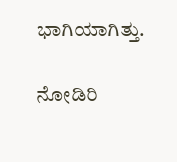ಭಾಗಿಯಾಗಿತ್ತು.

ನೋಡಿರಿ